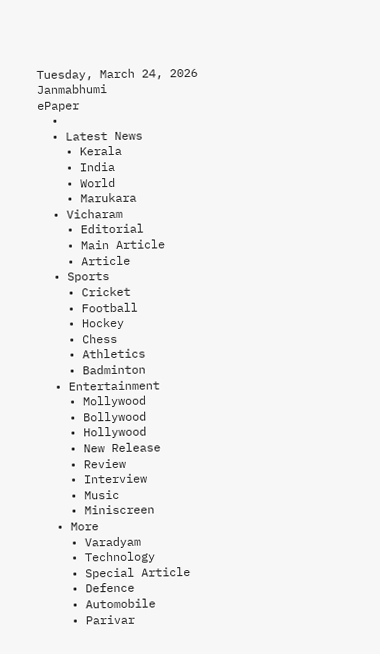Tuesday, March 24, 2026
Janmabhumi
ePaper
  •
  • Latest News
    • Kerala
    • India
    • World
    • Marukara
  • Vicharam
    • Editorial
    • Main Article
    • Article
  • Sports
    • Cricket
    • Football
    • Hockey
    • Chess
    • Athletics
    • Badminton
  • Entertainment
    • Mollywood
    • Bollywood
    • Hollywood
    • New Release
    • Review
    • Interview
    • Music
    • Miniscreen
  • More
    • Varadyam
    • Technology
    • Special Article
    • Defence
    • Automobile
    • Parivar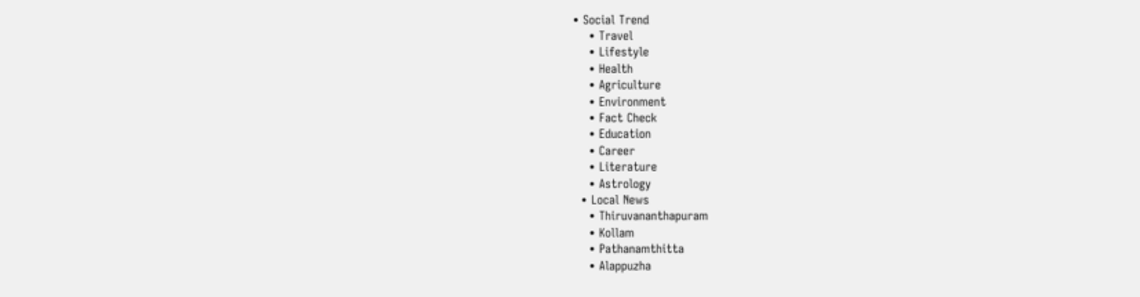• Social Trend
    • Travel
    • Lifestyle
    • Health
    • Agriculture
    • Environment
    • Fact Check
    • Education
    • Career
    • Literature
    • Astrology
  • Local News
    • Thiruvananthapuram
    • Kollam
    • Pathanamthitta
    • Alappuzha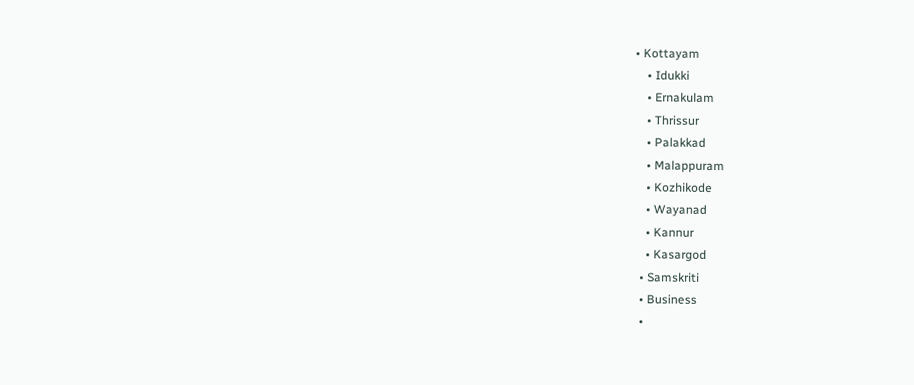• Kottayam
    • Idukki
    • Ernakulam
    • Thrissur
    • Palakkad
    • Malappuram
    • Kozhikode
    • Wayanad
    • Kannur
    • Kasargod
  • Samskriti
  • Business
  •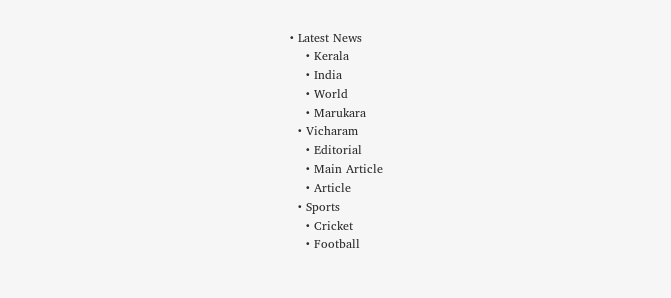• Latest News
    • Kerala
    • India
    • World
    • Marukara
  • Vicharam
    • Editorial
    • Main Article
    • Article
  • Sports
    • Cricket
    • Football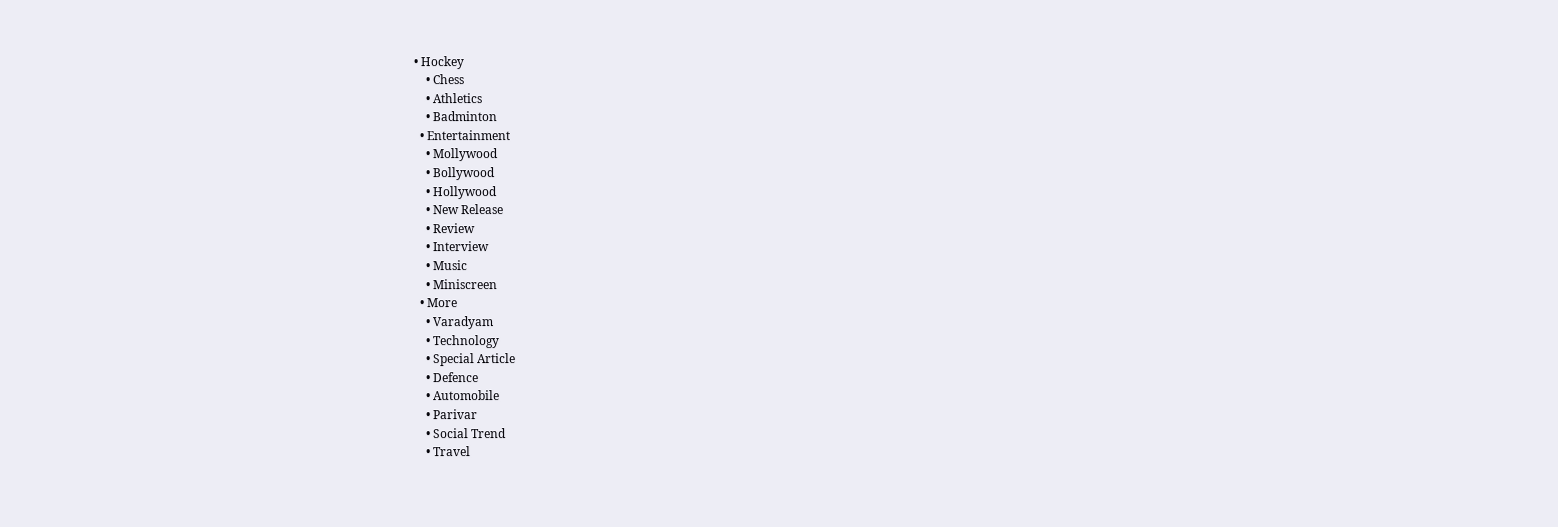• Hockey
    • Chess
    • Athletics
    • Badminton
  • Entertainment
    • Mollywood
    • Bollywood
    • Hollywood
    • New Release
    • Review
    • Interview
    • Music
    • Miniscreen
  • More
    • Varadyam
    • Technology
    • Special Article
    • Defence
    • Automobile
    • Parivar
    • Social Trend
    • Travel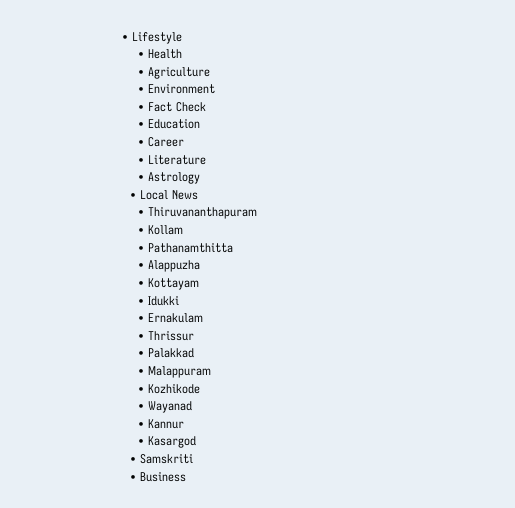• Lifestyle
    • Health
    • Agriculture
    • Environment
    • Fact Check
    • Education
    • Career
    • Literature
    • Astrology
  • Local News
    • Thiruvananthapuram
    • Kollam
    • Pathanamthitta
    • Alappuzha
    • Kottayam
    • Idukki
    • Ernakulam
    • Thrissur
    • Palakkad
    • Malappuram
    • Kozhikode
    • Wayanad
    • Kannur
    • Kasargod
  • Samskriti
  • Business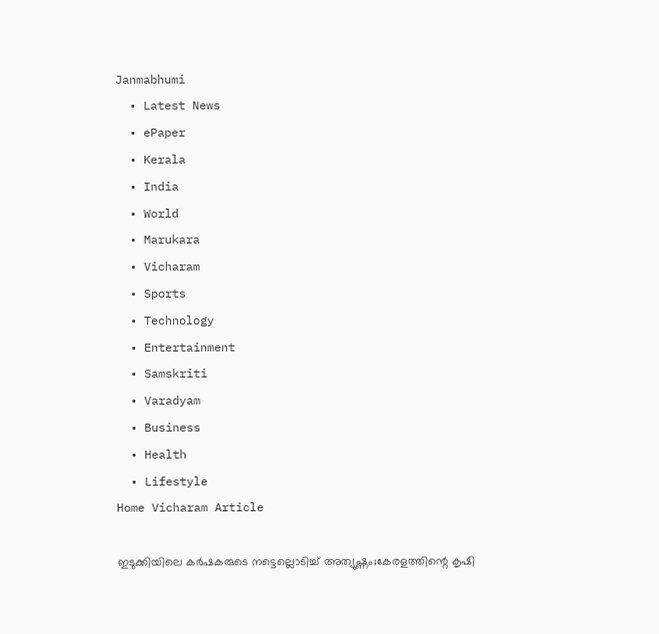Janmabhumi
  • Latest News
  • ePaper
  • Kerala
  • India
  • World
  • Marukara
  • Vicharam
  • Sports
  • Technology
  • Entertainment
  • Samskriti
  • Varadyam
  • Business
  • Health
  • Lifestyle
Home Vicharam Article

ഇടുക്കിയിലെ കര്‍ഷകരുടെ നട്ടെല്ലൊടിച്ച് അത്യുഷ്ണം;കേരളത്തിന്റെ കൃഷി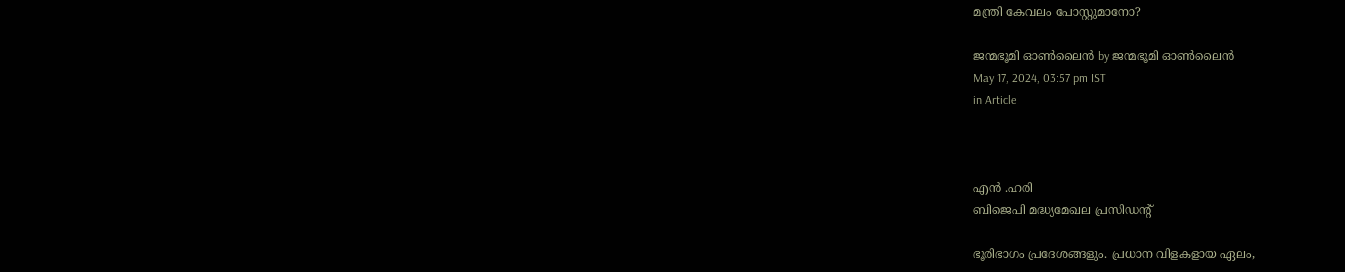മന്ത്രി കേവലം പോസ്റ്റുമാനോ?

ജന്മഭൂമി ഓണ്‍ലൈന്‍ by ജന്മഭൂമി ഓണ്‍ലൈന്‍
May 17, 2024, 03:57 pm IST
in Article



എന്‍ .ഹരി
ബിജെപി മദ്ധ്യമേഖല പ്രസിഡന്റ്

ഭൂരിഭാഗം പ്രദേശങ്ങളും. പ്രധാന വിളകളായ ഏലം,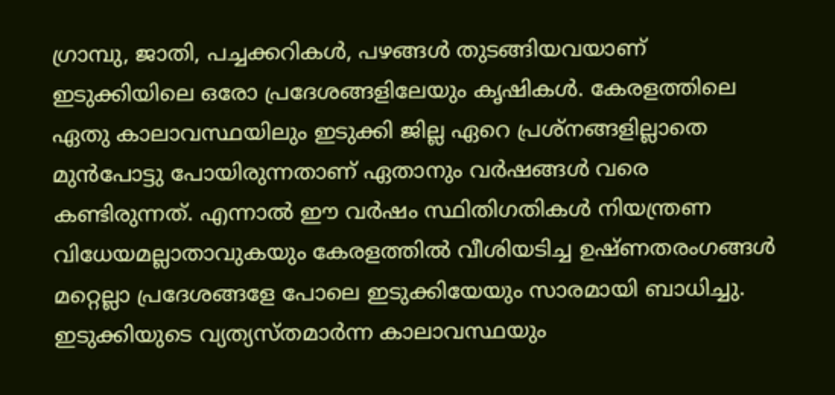ഗ്രാമ്പു, ജാതി, പച്ചക്കറികള്‍, പഴങ്ങള്‍ തുടങ്ങിയവയാണ് ഇടുക്കിയിലെ ഒരോ പ്രദേശങ്ങളിലേയും കൃഷികള്‍. കേരളത്തിലെ ഏതു കാലാവസ്ഥയിലും ഇടുക്കി ജില്ല ഏറെ പ്രശ്‌നങ്ങളില്ലാതെ മുന്‍പോട്ടു പോയിരുന്നതാണ് ഏതാനും വര്‍ഷങ്ങള്‍ വരെ കണ്ടിരുന്നത്. എന്നാല്‍ ഈ വര്‍ഷം സ്ഥിതിഗതികള്‍ നിയന്ത്രണ വിധേയമല്ലാതാവുകയും കേരളത്തില്‍ വീശിയടിച്ച ഉഷ്ണതരംഗങ്ങള്‍ മറ്റെല്ലാ പ്രദേശങ്ങളേ പോലെ ഇടുക്കിയേയും സാരമായി ബാധിച്ചു. ഇടുക്കിയുടെ വ്യത്യസ്തമാര്‍ന്ന കാലാവസ്ഥയും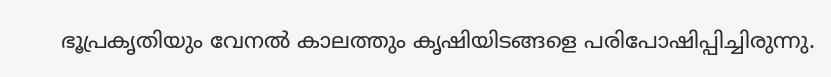ഭൂപ്രകൃതിയും വേനല്‍ കാലത്തും കൃഷിയിടങ്ങളെ പരിപോഷിപ്പിച്ചിരുന്നു.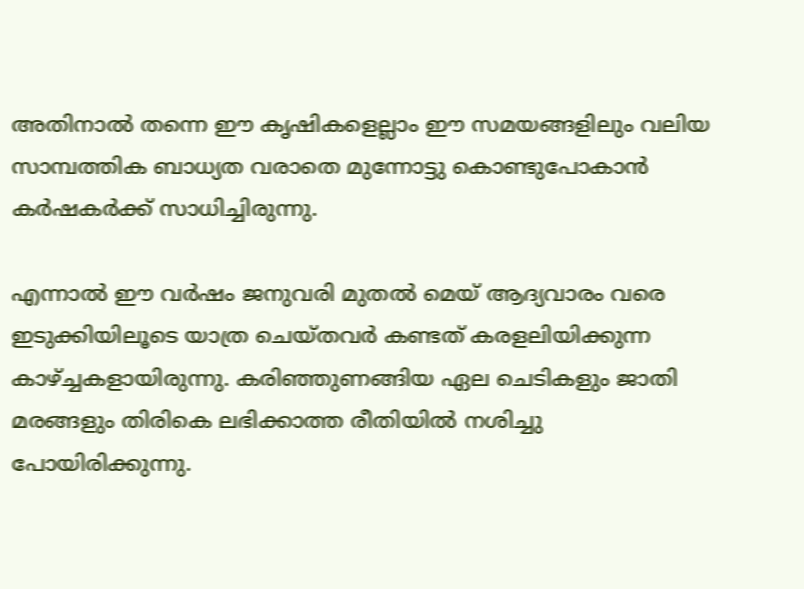അതിനാല്‍ തന്നെ ഈ കൃഷികളെല്ലാം ഈ സമയങ്ങളിലും വലിയ സാമ്പത്തിക ബാധ്യത വരാതെ മുന്നോട്ടു കൊണ്ടുപോകാന്‍ കര്‍ഷകര്‍ക്ക് സാധിച്ചിരുന്നു.

എന്നാല്‍ ഈ വര്‍ഷം ജനുവരി മുതല്‍ മെയ് ആദ്യവാരം വരെ ഇടുക്കിയിലൂടെ യാത്ര ചെയ്തവര്‍ കണ്ടത് കരളലിയിക്കുന്ന കാഴ്‌ച്ചകളായിരുന്നു. കരിഞ്ഞുണങ്ങിയ ഏല ചെടികളും ജാതി മരങ്ങളും തിരികെ ലഭിക്കാത്ത രീതിയില്‍ നശിച്ചു പോയിരിക്കുന്നു.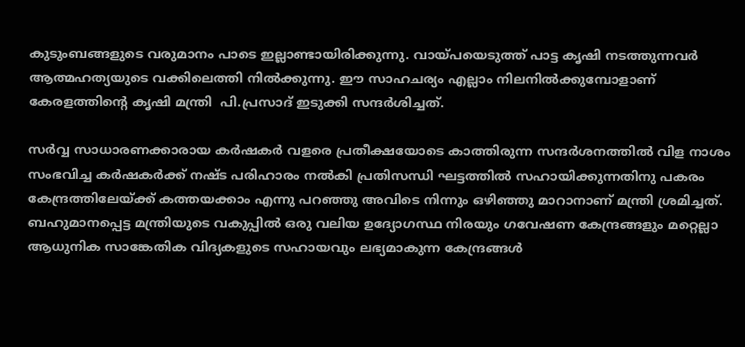കുടുംബങ്ങളുടെ വരുമാനം പാടെ ഇല്ലാണ്ടായിരിക്കുന്നു. വായ്‌പയെടുത്ത് പാട്ട കൃഷി നടത്തുന്നവര്‍ ആത്മഹത്യയുടെ വക്കിലെത്തി നില്‍ക്കുന്നു. ഈ സാഹചര്യം എല്ലാം നിലനില്‍ക്കുമ്പോളാണ് കേരളത്തിന്റെ കൃഷി മന്ത്രി  പി.പ്രസാദ് ഇടുക്കി സന്ദര്‍ശിച്ചത്.

സര്‍വ്വ സാധാരണക്കാരായ കര്‍ഷകര്‍ വളരെ പ്രതീക്ഷയോടെ കാത്തിരുന്ന സന്ദര്‍ശനത്തില്‍ വിള നാശം സംഭവിച്ച കര്‍ഷകര്‍ക്ക് നഷ്ട പരിഹാരം നല്‍കി പ്രതിസന്ധി ഘട്ടത്തില്‍ സഹായിക്കുന്നതിനു പകരം കേന്ദ്രത്തിലേയ്‌ക്ക് കത്തയക്കാം എന്നു പറഞ്ഞു അവിടെ നിന്നും ഒഴിഞ്ഞു മാറാനാണ് മന്ത്രി ശ്രമിച്ചത്. ബഹുമാനപ്പെട്ട മന്ത്രിയുടെ വകുപ്പില്‍ ഒരു വലിയ ഉദ്യോഗസ്ഥ നിരയും ഗവേഷണ കേന്ദ്രങ്ങളും മറ്റെല്ലാ ആധുനിക സാങ്കേതിക വിദ്യകളുടെ സഹായവും ലഭ്യമാകുന്ന കേന്ദ്രങ്ങള്‍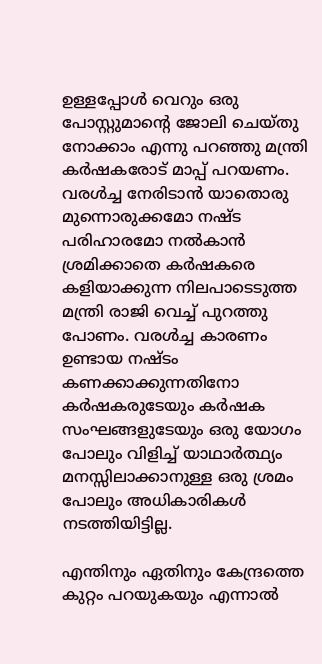ഉള്ളപ്പോള്‍ വെറും ഒരു പോസ്റ്റുമാന്റെ ജോലി ചെയ്തു നോക്കാം എന്നു പറഞ്ഞു മന്ത്രി കര്‍ഷകരോട് മാപ്പ് പറയണം. വരള്‍ച്ച നേരിടാന്‍ യാതൊരു മുന്നൊരുക്കമോ നഷ്ട പരിഹാരമോ നല്‍കാന്‍ ശ്രമിക്കാതെ കര്‍ഷകരെ കളിയാക്കുന്ന നിലപാടെടുത്ത മന്ത്രി രാജി വെച്ച് പുറത്തു പോണം. വരള്‍ച്ച കാരണം ഉണ്ടായ നഷ്ടം കണക്കാക്കുന്നതിനോ കര്‍ഷകരുടേയും കര്‍ഷക സംഘങ്ങളുടേയും ഒരു യോഗം പോലും വിളിച്ച് യാഥാര്‍ത്ഥ്യം മനസ്സിലാക്കാനുള്ള ഒരു ശ്രമം പോലും അധികാരികള്‍ നടത്തിയിട്ടില്ല.

എന്തിനും ഏതിനും കേന്ദ്രത്തെ കുറ്റം പറയുകയും എന്നാല്‍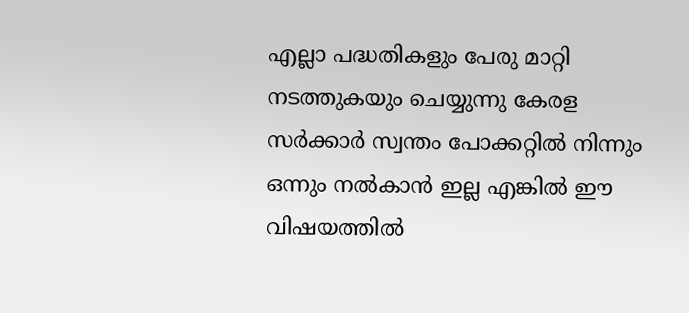എല്ലാ പദ്ധതികളും പേരു മാറ്റി നടത്തുകയും ചെയ്യുന്നു കേരള സര്‍ക്കാര്‍ സ്വന്തം പോക്കറ്റില്‍ നിന്നും ഒന്നും നല്‍കാന്‍ ഇല്ല എങ്കില്‍ ഈ വിഷയത്തില്‍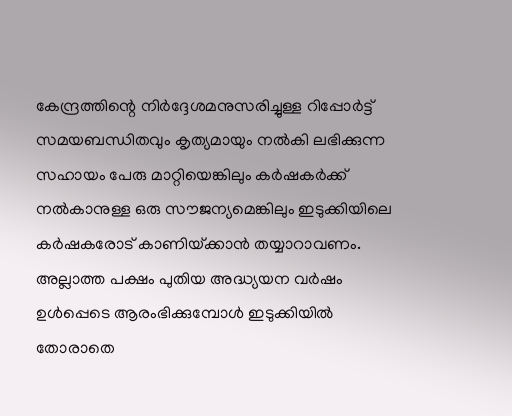കേന്ദ്രത്തിന്റെ നിര്‍ദ്ദേശമനുസരിച്ചുള്ള റിപ്പോര്‍ട്ട് സമയബന്ധിതവും കൃത്യമായും നല്‍കി ലഭിക്കുന്ന സഹായം പേരു മാറ്റിയെങ്കിലും കര്‍ഷകര്‍ക്ക് നല്‍കാനുള്ള ഒരു സൗജന്യമെങ്കിലും ഇടുക്കിയിലെ കര്‍ഷകരോട് കാണിയ്‌ക്കാന്‍ തയ്യാറാവണം. അല്ലാത്ത പക്ഷം പുതിയ അദ്ധ്യയന വര്‍ഷം ഉള്‍പ്പെടെ ആരംഭിക്കുമ്പോള്‍ ഇടുക്കിയില്‍ തോരാതെ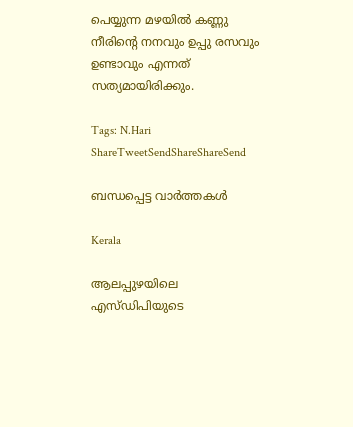പെയ്യുന്ന മഴയില്‍ കണ്ണു നീരിന്റെ നനവും ഉപ്പു രസവും ഉണ്ടാവും എന്നത് സത്യമായിരിക്കും.

Tags: N.Hari
ShareTweetSendShareShareSend

ബന്ധപ്പെട്ട വാര്‍ത്തകള്‍

Kerala

ആലപ്പുഴയിലെ എസ്ഡിപിയുടെ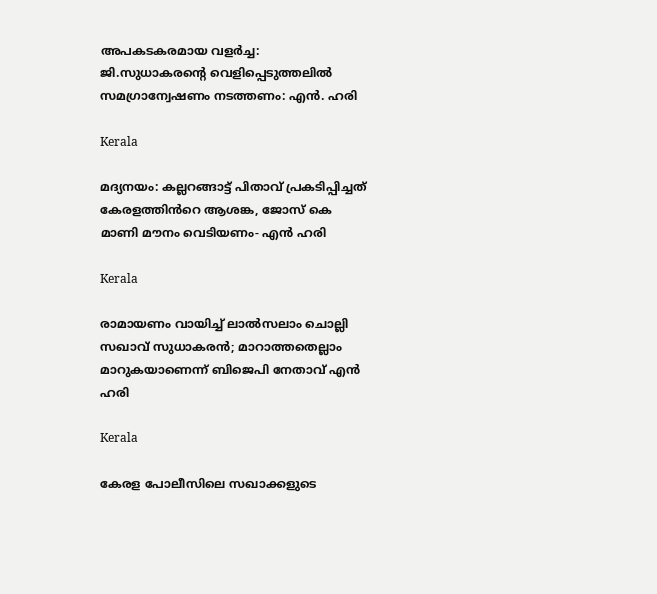അപകടകരമായ വളർച്ച: ജി.സുധാകരന്റെ വെളിപ്പെടുത്തലിൽ സമഗ്രാന്വേഷണം നടത്തണം: എൻ. ഹരി

Kerala

മദ്യനയം: കല്ലറങ്ങാട്ട് പിതാവ് പ്രകടിപ്പിച്ചത് കേരളത്തിൻറെ ആശങ്ക, ജോസ് കെ മാണി മൗനം വെടിയണം- എൻ ഹരി

Kerala

രാമായണം വായിച്ച് ലാൽസലാം ചൊല്ലി സഖാവ് സുധാകരൻ; മാറാത്തതെല്ലാം മാറുകയാണെന്ന് ബിജെപി നേതാവ് എൻ ഹരി

Kerala

കേരള പോലീസിലെ സഖാക്കളുടെ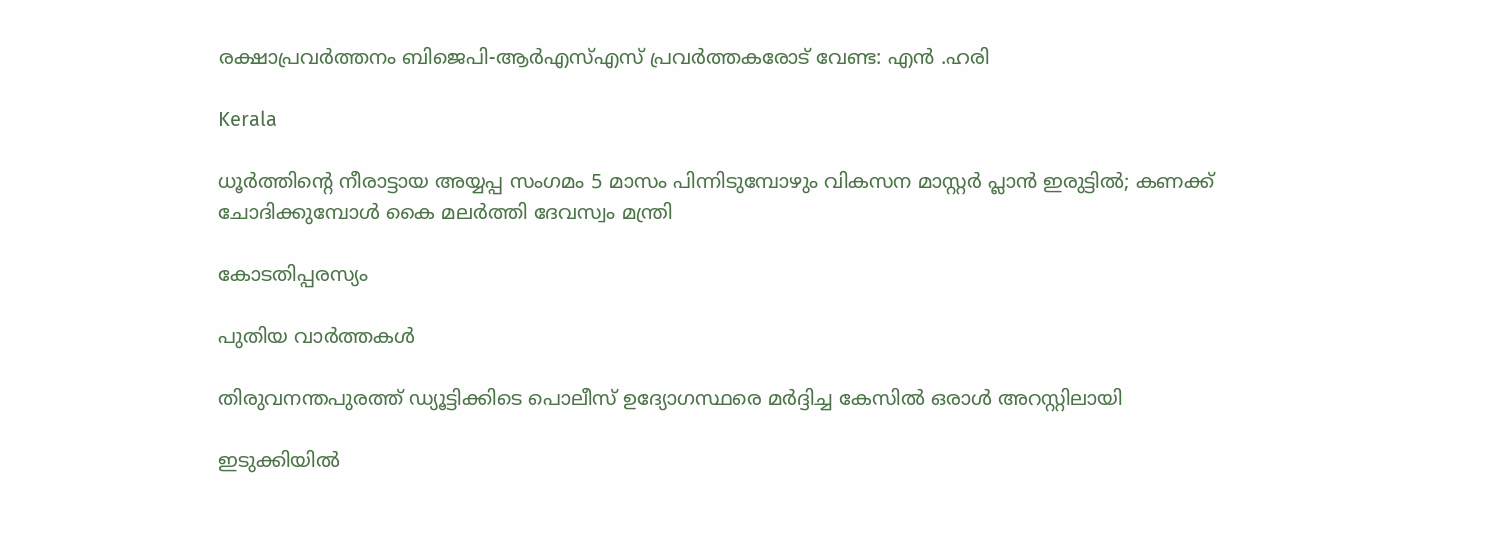രക്ഷാപ്രവർത്തനം ബിജെപി-ആർഎസ്എസ് പ്രവർത്തകരോട് വേണ്ട: എൻ .ഹരി

Kerala

ധൂർത്തിന്റെ നീരാട്ടായ അയ്യപ്പ സംഗമം 5 മാസം പിന്നിടുമ്പോഴും വികസന മാസ്റ്റർ പ്ലാൻ ഇരുട്ടിൽ; കണക്ക് ചോദിക്കുമ്പോൾ കൈ മലർത്തി ദേവസ്വം മന്ത്രി

കോടതിപ്പരസ്യം

പുതിയ വാര്‍ത്തകള്‍

തിരുവനന്തപുരത്ത് ഡ്യൂട്ടിക്കിടെ പൊലീസ് ഉദ്യോഗസ്ഥരെ മര്‍ദ്ദിച്ച കേസില്‍ ഒരാള്‍ അറസ്റ്റിലായി

ഇടുക്കിയില്‍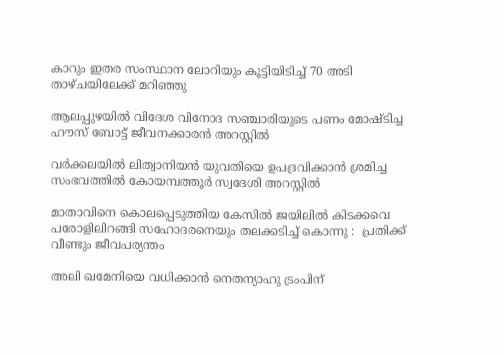കാറും ഇതര സംസ്ഥാന ലോറിയും കൂട്ടിയിടിച്ച് 70 അടി താഴ്ചയിലേക്ക് മറിഞ്ഞു

ആലപ്പുഴയില്‍ വിദേശ വിനോദ സഞ്ചാരിയുടെ പണം മോഷ്ടിച്ച ഹൗസ് ബോട്ട് ജീവനക്കാരന്‍ അറസ്റ്റില്‍

വർക്കലയിൽ ലിത്വാനിയൻ യുവതിയെ ഉപദ്രവിക്കാൻ ശ്രമിച്ച സംഭവത്തിൽ കോയമ്പത്തൂർ സ്വദേശി അറസ്റ്റിൽ

മാതാവിനെ കൊലപ്പെടുത്തിയ കേസില്‍ ജയിലിൽ കിടക്കവെ പരോളിലിറങ്ങി സഹോദരനെയും തലക്കടിച്ച് കൊന്നു :  പ്രതിക്ക് വീണ്ടും ജീവപര്യന്തം

അലി ഖമേനിയെ വധിക്കാന്‍ നെതന്യാഹു ട്രംപിന്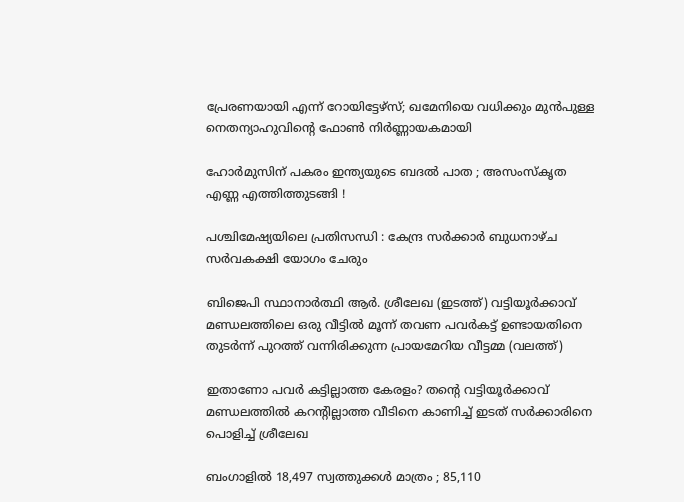പ്രേരണയായി എന്ന് റോയിട്ടേഴ്സ്; ഖമേനിയെ വധിക്കും മുന്‍പുള്ള നെതന്യാഹുവിന്റെ ഫോണ്‍ നിര്‍ണ്ണായകമായി

ഹോർമുസിന് പകരം ഇന്ത്യയുടെ ബദൽ പാത ; അസംസ്കൃത എണ്ണ എത്തിത്തുടങ്ങി !

പശ്ചിമേഷ്യയിലെ പ്രതിസന്ധി : കേന്ദ്ര സർക്കാർ ബുധനാഴ്ച സർവകക്ഷി യോഗം ചേരും

ബിജെപി സ്ഥാനാര്‍ത്ഥി ആര്‍. ശ്രീലേഖ (ഇടത്ത്) വട്ടിയൂര്‍ക്കാവ് മണ്ഡലത്തിലെ ഒരു വീട്ടില്‍ മൂന്ന് തവണ പവര്‍കട്ട് ഉണ്ടായതിനെ തുടര്‍ന്ന് പുറത്ത് വന്നിരിക്കുന്ന പ്രായമേറിയ വീട്ടമ്മ (വലത്ത്)

ഇതാണോ പവര്‍ കട്ടില്ലാത്ത കേരളം? തന്റെ വട്ടിയൂര്‍ക്കാവ് മണ്ഡലത്തില്‍ കറന്‍റില്ലാത്ത വീടിനെ കാണിച്ച് ഇടത് സര്‍ക്കാരിനെ പൊളിച്ച് ശ്രീലേഖ

ബംഗാളിൽ 18,497 സ്വത്തുക്കൾ മാത്രം ; 85,110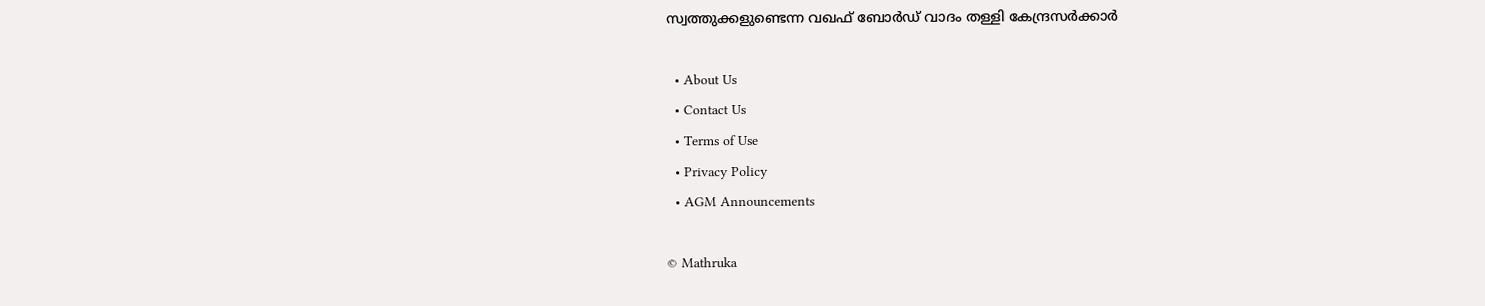സ്വത്തുക്കളുണ്ടെന്ന വഖഫ് ബോർഡ് വാദം തള്ളി കേന്ദ്രസർക്കാർ

  • About Us
  • Contact Us
  • Terms of Use
  • Privacy Policy
  • AGM Announcements

© Mathruka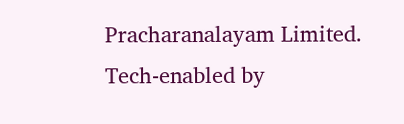Pracharanalayam Limited.
Tech-enabled by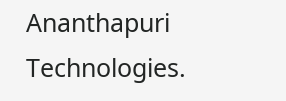Ananthapuri Technologies.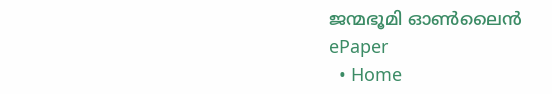ജന്മഭൂമി ഓണ്‍ലൈന്‍
ePaper
  • Home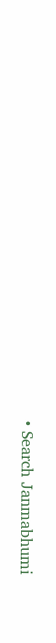• Search Janmabhumi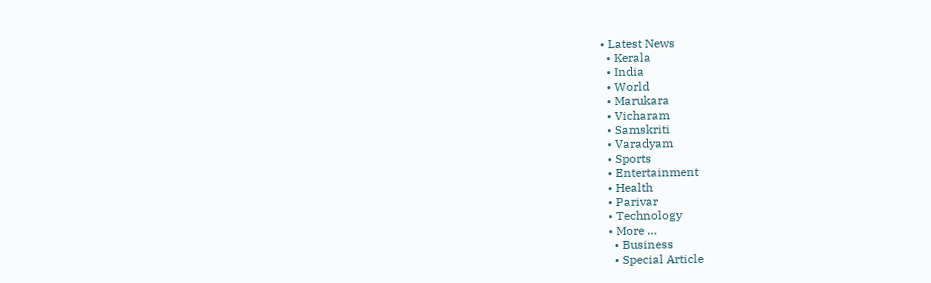• Latest News
  • Kerala
  • India
  • World
  • Marukara
  • Vicharam
  • Samskriti
  • Varadyam
  • Sports
  • Entertainment
  • Health
  • Parivar
  • Technology
  • More …
    • Business
    • Special Article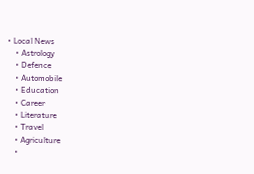• Local News
    • Astrology
    • Defence
    • Automobile
    • Education
    • Career
    • Literature
    • Travel
    • Agriculture
    •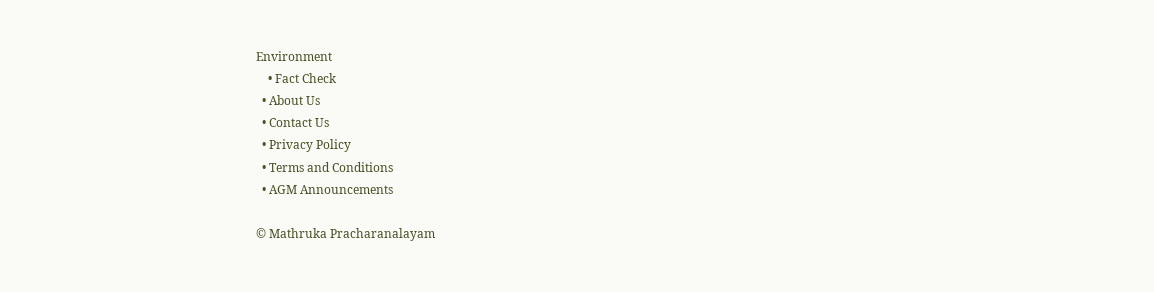Environment
    • Fact Check
  • About Us
  • Contact Us
  • Privacy Policy
  • Terms and Conditions
  • AGM Announcements

© Mathruka Pracharanalayam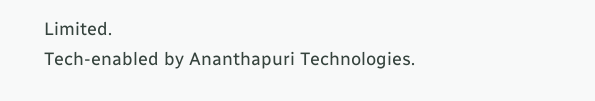Limited.
Tech-enabled by Ananthapuri Technologies.